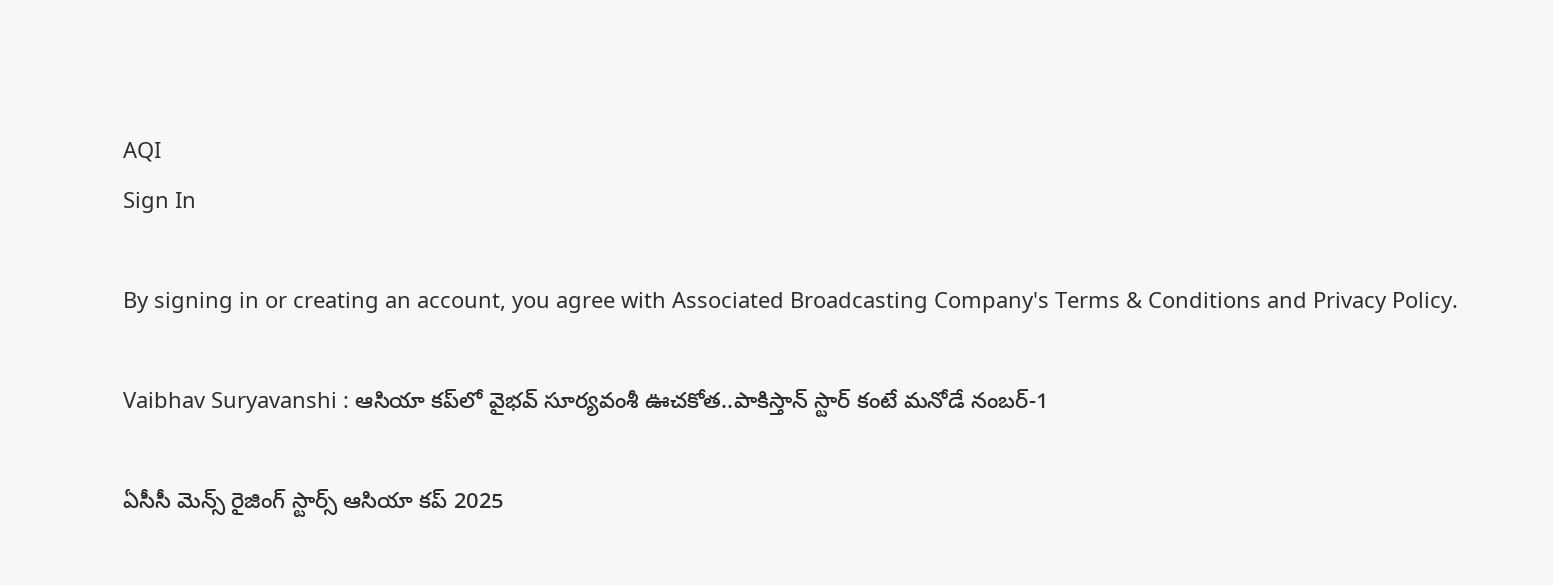AQI
Sign In

By signing in or creating an account, you agree with Associated Broadcasting Company's Terms & Conditions and Privacy Policy.

Vaibhav Suryavanshi : ఆసియా కప్‌లో వైభవ్ సూర్యవంశీ ఊచకోత..పాకిస్తాన్ స్టార్ కంటే మనోడే నంబర్-1

ఏసీసీ మెన్స్ రైజింగ్ స్టార్స్ ఆసియా కప్ 2025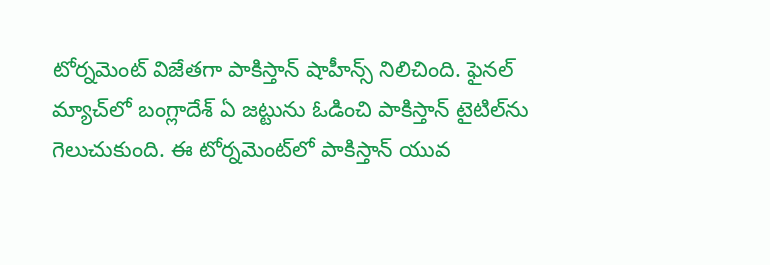టోర్నమెంట్ విజేతగా పాకిస్తాన్ షాహీన్స్ నిలిచింది. ఫైనల్ మ్యాచ్‌లో బంగ్లాదేశ్ ఏ జట్టును ఓడించి పాకిస్తాన్ టైటిల్‌ను గెలుచుకుంది. ఈ టోర్నమెంట్‌లో పాకిస్తాన్ యువ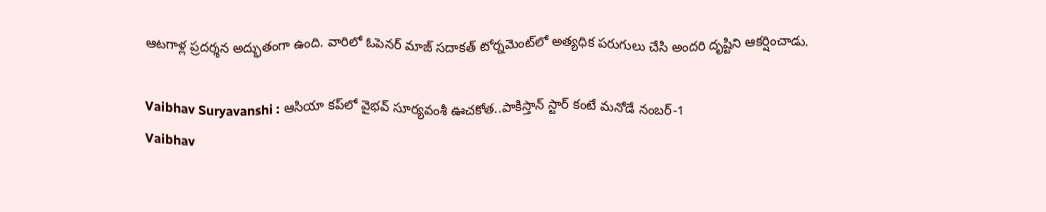ఆటగాళ్ల ప్రదర్శన అద్భుతంగా ఉంది. వారిలో ఓపెనర్ మాజ్ సదాకత్ టోర్నమెంట్‌లో అత్యధిక పరుగులు చేసి అందరి దృష్టిని ఆకర్షించాడు.

Vaibhav Suryavanshi : ఆసియా కప్‌లో వైభవ్ సూర్యవంశీ ఊచకోత..పాకిస్తాన్ స్టార్ కంటే మనోడే నంబర్-1
Vaibhav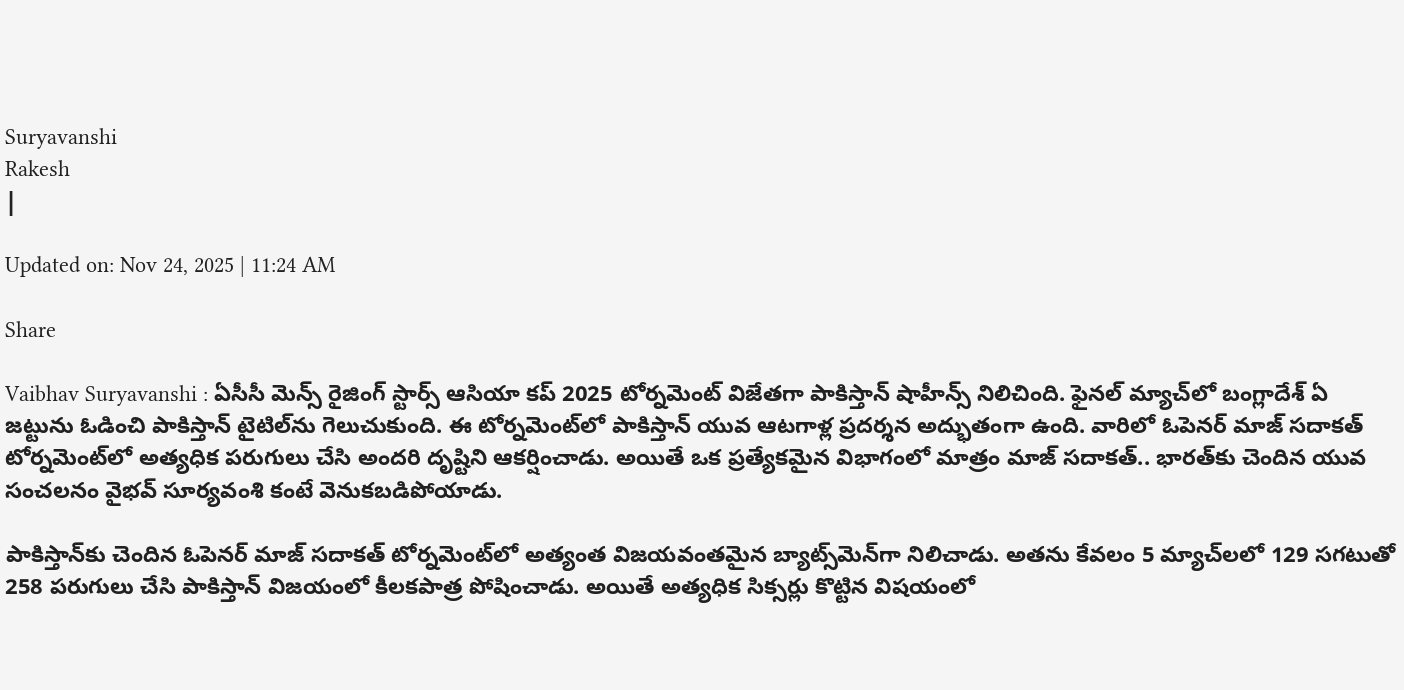Suryavanshi
Rakesh
|

Updated on: Nov 24, 2025 | 11:24 AM

Share

Vaibhav Suryavanshi : ఏసీసీ మెన్స్ రైజింగ్ స్టార్స్ ఆసియా కప్ 2025 టోర్నమెంట్ విజేతగా పాకిస్తాన్ షాహీన్స్ నిలిచింది. ఫైనల్ మ్యాచ్‌లో బంగ్లాదేశ్ ఏ జట్టును ఓడించి పాకిస్తాన్ టైటిల్‌ను గెలుచుకుంది. ఈ టోర్నమెంట్‌లో పాకిస్తాన్ యువ ఆటగాళ్ల ప్రదర్శన అద్భుతంగా ఉంది. వారిలో ఓపెనర్ మాజ్ సదాకత్ టోర్నమెంట్‌లో అత్యధిక పరుగులు చేసి అందరి దృష్టిని ఆకర్షించాడు. అయితే ఒక ప్రత్యేకమైన విభాగంలో మాత్రం మాజ్ సదాకత్.. భారత్‌కు చెందిన యువ సంచలనం వైభవ్ సూర్యవంశి కంటే వెనుకబడిపోయాడు.

పాకిస్తాన్‌కు చెందిన ఓపెనర్ మాజ్ సదాకత్ టోర్నమెంట్‌లో అత్యంత విజయవంతమైన బ్యాట్స్‌మెన్‌గా నిలిచాడు. అతను కేవలం 5 మ్యాచ్‌లలో 129 సగటుతో 258 పరుగులు చేసి పాకిస్తాన్ విజయంలో కీలకపాత్ర పోషించాడు. అయితే అత్యధిక సిక్సర్లు కొట్టిన విషయంలో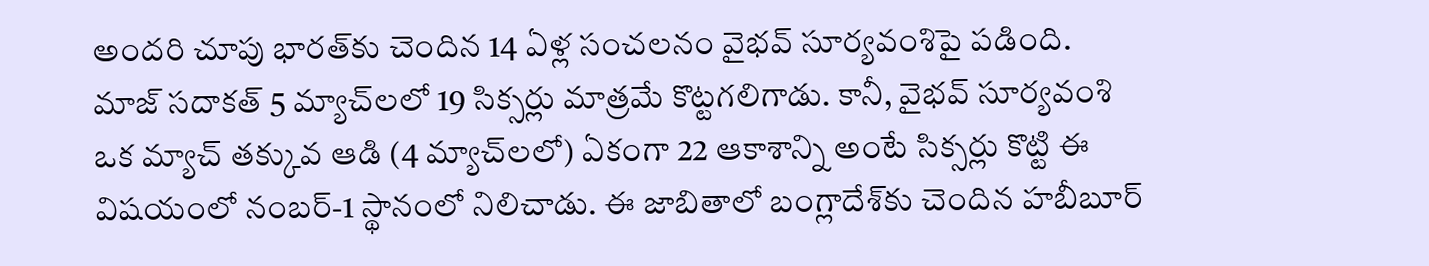అందరి చూపు భారత్‌కు చెందిన 14 ఏళ్ల సంచలనం వైభవ్ సూర్యవంశిపై పడింది. మాజ్ సదాకత్ 5 మ్యాచ్‌లలో 19 సిక్సర్లు మాత్రమే కొట్టగలిగాడు. కానీ, వైభవ్ సూర్యవంశి ఒక మ్యాచ్ తక్కువ ఆడి (4 మ్యాచ్‌లలో) ఏకంగా 22 ఆకాశాన్ని అంటే సిక్సర్లు కొట్టి ఈ విషయంలో నంబర్-1 స్థానంలో నిలిచాడు. ఈ జాబితాలో బంగ్లాదేశ్‌కు చెందిన హబీబూర్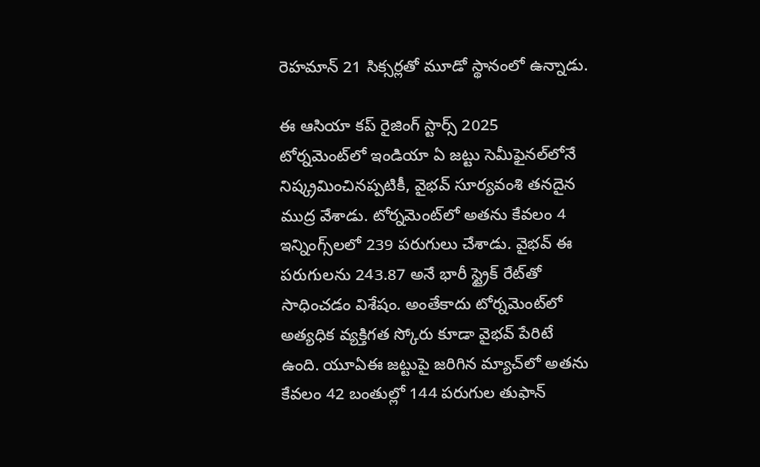రెహమాన్ 21 సిక్సర్లతో మూడో స్థానంలో ఉన్నాడు.

ఈ ఆసియా కప్ రైజింగ్ స్టార్స్ 2025 టోర్నమెంట్‌లో ఇండియా ఏ జట్టు సెమీఫైనల్‌లోనే నిష్క్రమించినప్పటికీ, వైభవ్ సూర్యవంశి తనదైన ముద్ర వేశాడు. టోర్నమెంట్‌లో అతను కేవలం 4 ఇన్నింగ్స్‌లలో 239 పరుగులు చేశాడు. వైభవ్ ఈ పరుగులను 243.87 అనే భారీ స్ట్రైక్ రేట్‌తో సాధించడం విశేషం. అంతేకాదు టోర్నమెంట్‌లో అత్యధిక వ్యక్తిగత స్కోరు కూడా వైభవ్ పేరిటే ఉంది. యూఏఈ జట్టుపై జరిగిన మ్యాచ్‌లో అతను కేవలం 42 బంతుల్లో 144 పరుగుల తుఫాన్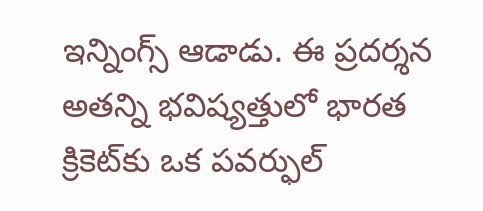ఇన్నింగ్స్ ఆడాడు. ఈ ప్రదర్శన అతన్ని భవిష్యత్తులో భారత క్రికెట్‌కు ఒక పవర్ఫుల్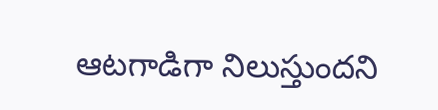ఆటగాడిగా నిలుస్తుందని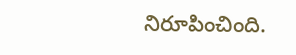నిరూపించింది.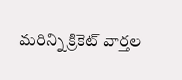మరిన్ని క్రికెట్ వార్తల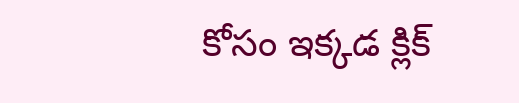కోసం ఇక్కడ క్లిక్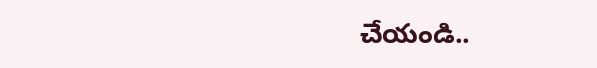చేయండి..